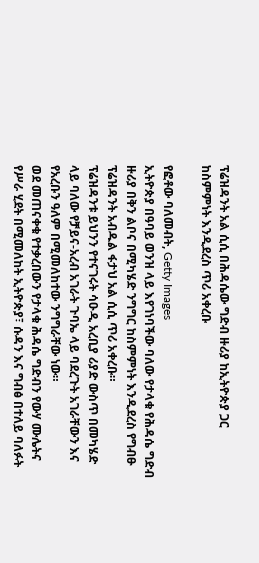ፕሬዝዳንት አል ሲሲ በሕዳሴው ግድብ ዙሪያ ከኢትዮጵያ ጋር ከስምምነት እንዲደረስ ጥሪ አቀረቡ

የፎቶው ባለመብት, Getty Images
ኢትዮጵያ በዓባይ ወንዝ ላይ እየገነባችው ባለው የታላቁ የሕዳሴ ግድብ ዙሪያ በቅን ልቦና በሚካሄድ ንግግር ከስምምነት እንዲደረስ የግብፁ ፕሬዝዳንት አብዱል ፋታህ አል ሲሲ ጥሪ አቀረቡ።
ፕሬዝዳንቱ ይህንን የተናገሩት ሳዑዲ አረቢያ ሪያድ ውስጥ በመካሄድ ላይ ባለው የቻይና-አረብ አገራት ጉባኤ ላይ ባደረጉት አገራቸውን እና የአረቡን ዓለም በሚመለከተው ንግግራቸው ነው።
ወደ መጠናቀቁ የተቃረበውን የታላቁ ሕዳሴ ግድብን የውሃ ሙሌትና የሥራ ሂደት በሚመለከት ኢትዮጵያ፣ ሱዳን እና ግብፅ በተለይ ባለፉት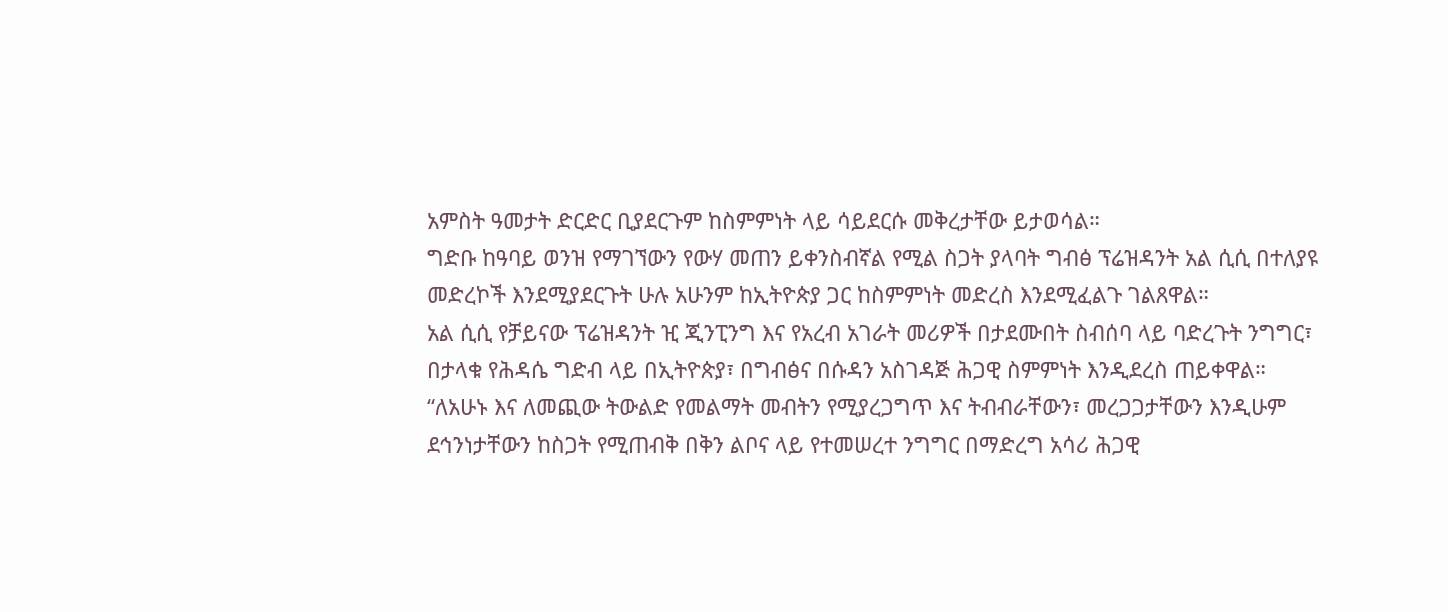አምስት ዓመታት ድርድር ቢያደርጉም ከስምምነት ላይ ሳይደርሱ መቅረታቸው ይታወሳል።
ግድቡ ከዓባይ ወንዝ የማገኘውን የውሃ መጠን ይቀንስብኛል የሚል ስጋት ያላባት ግብፅ ፕሬዝዳንት አል ሲሲ በተለያዩ መድረኮች እንደሚያደርጉት ሁሉ አሁንም ከኢትዮጵያ ጋር ከስምምነት መድረስ እንደሚፈልጉ ገልጸዋል።
አል ሲሲ የቻይናው ፕሬዝዳንት ዢ ጂንፒንግ እና የአረብ አገራት መሪዎች በታደሙበት ስብሰባ ላይ ባድረጉት ንግግር፣ በታላቁ የሕዳሴ ግድብ ላይ በኢትዮጵያ፣ በግብፅና በሱዳን አስገዳጅ ሕጋዊ ስምምነት እንዲደረስ ጠይቀዋል።
“ለአሁኑ እና ለመጪው ትውልድ የመልማት መብትን የሚያረጋግጥ እና ትብብራቸውን፣ መረጋጋታቸውን እንዲሁም ደኅንነታቸውን ከስጋት የሚጠብቅ በቅን ልቦና ላይ የተመሠረተ ንግግር በማድረግ አሳሪ ሕጋዊ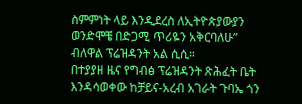ስምምነት ላይ እንዲደረስ ለኢትዮጵያውያን ወንድሞቼ በድጋሚ ጥሪዬን አቅርባለሁ” ብለዋል ፕሬዝዳንት አል ሲሲ።
በተያያዘ ዜና የግብፅ ፕሬዝዳንት ጽሕፈት ቤት እንዳሳወቀው ከቻይና-አረብ አገራት ጉባኤ ጎን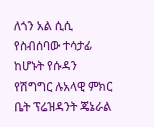ለጎን አል ሲሲ የስብሰባው ተሳታፊ ከሆኑት የሱዳን የሽግግር ሉአላዊ ምክር ቤት ፕሬዝዳንት ጄኔራል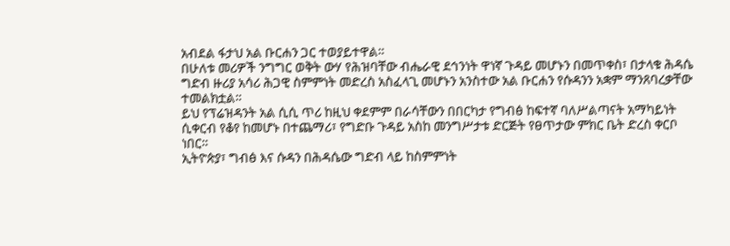አብደል ፋታህ አል ቡርሐን ጋር ተወያይተዋል።
በሁለቱ መሪዎች ንግግር ወቅት ውሃ የሕዝባቸው ብሔራዊ ደኅንነት ዋነኛ ጉዳይ መሆኑን በመጥቀስ፣ በታላቁ ሕዳሴ ግድብ ዙሪያ አሳሪ ሕጋዊ ስምምነት መድረስ አስፈላጊ መሆኑን አንስተው አል ቡርሐን የሱዳንን አቋም ማንጸባረቃቸው ተመልክቷል።
ይህ የፕሬዝዳንት አል ሲሲ ጥሪ ከዚህ ቀደምም በራሳቸውን በበርካታ የግብፅ ከፍተኛ ባለሥልጣናት አማካይነት ሲቀርብ የቆየ ከመሆኑ በተጨማሪ፣ የግድቡ ጉዳይ አስከ መንግሥታቱ ድርጅት የፀጥታው ምክር ቤት ድረስ ቀርቦ ነበር።
ኢትዮጵያ፣ ግብፅ እና ሱዳን በሕዳሴው ግድብ ላይ ከስምምነት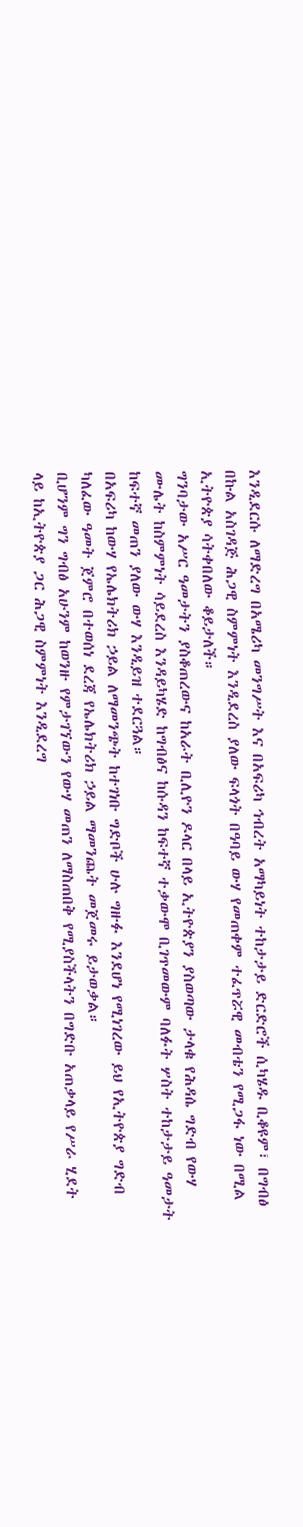እንዲደርሱ ለማድረግ በአሜሪካ መንግሥት እና በአፍሪካ ኅብረት አማካይነት ተከታታይ ድርድሮች ሲካሄዱ ቢቆዩም፣ በግብፅ በኩል አስገዳጅ ሕጋዊ ስምምነት እንዲደረስ ያለው ፍላጎት በዓባይ ውሃ የመጠቀም ተፈጥሯዊ መብቴን የሚጋፋ ነው በሚል ኢትዮጵያ ሳትቀበለው ቆይታለች።
ግንባታው አሥር ዓመታትን ያስቆጠረውና ከአራት ቢሊዮን ዶላር በላይ ኢትዮጵያን ያስወጣው ታላቁ የሕዳሴ ግድብ የውሃ ሙሌት ከስምምነት ሳይደረስ እንዳይካሄድ ከግብፅና ከሱዳን ከፍተኛ ተቃውሞ ቢገጥመውም ባለፉት ሦስት ተከታታይ ዓመታት ከፍተኛ መጠን ያለው ውሃ እንዲይዝ ተደርጓል።
በአፍሪካ ከውሃ የኤሌክትሪክ ኃይል ለማመንጭት ከተገነቡ ግድቦች ሁሉ ግዙፉ እንደሆነ የሚነገረው ይህ የኢትዮጵያ ግድብ ካለፈው ዓመት ጀምሮ በተወሰነ ደረጃ የኤሌክትሪክ ኃይል ማመንጨት መጀመሩ ይታወቃል።
ቢሆንም ግን ግብፅ አሁንም ከወንዙ የምታገኘውን የውሃ መጠን ለማስጠበቅ የሚያስችላትን በግድቡ አጠቃላይ የሥራ ሂደት ላይ ከኢትዮጵያ ጋር ሕጋዊ ስምምነት እንዲደረግ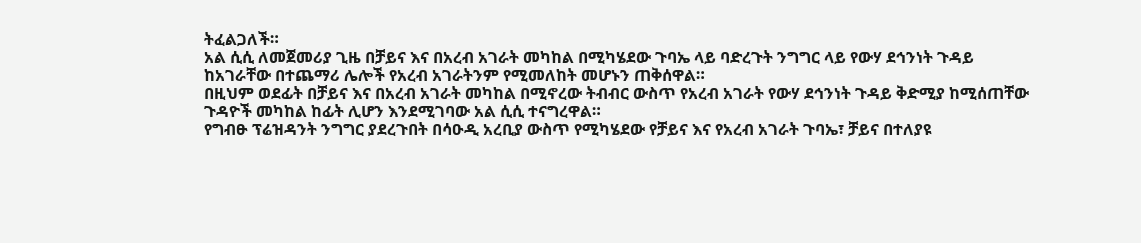ትፈልጋለች።
አል ሲሲ ለመጀመሪያ ጊዜ በቻይና እና በአረብ አገራት መካከል በሚካሄደው ጉባኤ ላይ ባድረጉት ንግግር ላይ የውሃ ደኅንነት ጉዳይ ከአገራቸው በተጨማሪ ሌሎች የአረብ አገራትንም የሚመለከት መሆኑን ጠቅሰዋል።
በዚህም ወደፊት በቻይና እና በአረብ አገራት መካከል በሚኖረው ትብብር ውስጥ የአረብ አገራት የውሃ ደኅንነት ጉዳይ ቅድሚያ ከሚሰጠቸው ጉዳዮች መካከል ከፊት ሊሆን እንደሚገባው አል ሲሲ ተናግረዋል።
የግብፁ ፕሬዝዳንት ንግግር ያደረጉበት በሳዑዲ አረቢያ ውስጥ የሚካሄደው የቻይና እና የአረብ አገራት ጉባኤ፣ ቻይና በተለያዩ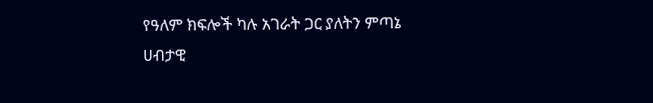የዓለም ክፍሎች ካሉ አገራት ጋር ያለትን ምጣኔ ሀብታዊ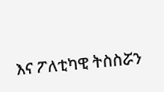እና ፖለቲካዊ ትስስሯን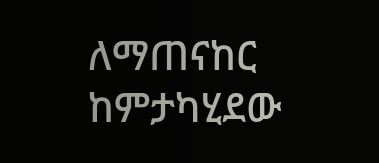ለማጠናከር ከምታካሂደው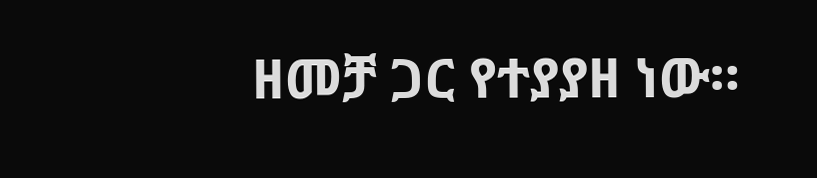ዘመቻ ጋር የተያያዘ ነው።